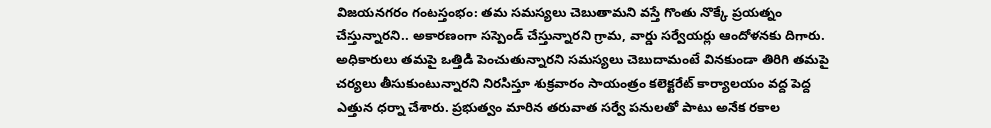విజయనగరం గంటస్తంభం: తమ సమస్యలు చెబుతామని వస్తే గొంతు నొక్కే ప్రయత్నం చేస్తున్నారని.. అకారణంగా సస్పెండ్ చేస్తున్నారని గ్రామ, వార్డు సర్వేయర్లు ఆందోళనకు దిగారు. అధికారులు తమపై ఒత్తిడి పెంచుతున్నారని సమస్యలు చెబుదామంటే వినకుండా తిరిగి తమపై చర్యలు తీసుకుంటున్నారని నిరసిస్తూ శుక్రవారం సాయంత్రం కలెక్టరేట్ కార్యాలయం వద్ద పెద్ద ఎత్తున ధర్నా చేశారు. ప్రభుత్వం మారిన తరువాత సర్వే పనులతో పాటు అనేక రకాల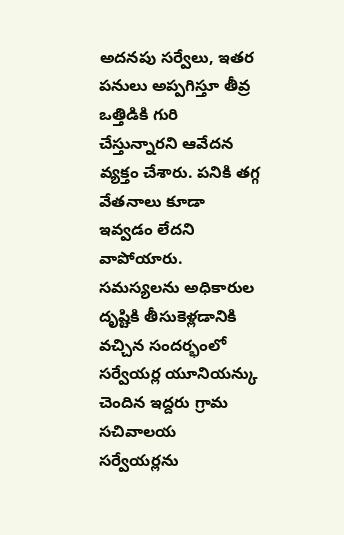అదనపు సర్వేలు, ఇతర పనులు అప్పగిస్తూ తీవ్ర ఒత్తిడికి గురి చేస్తున్నారని ఆవేదన వ్యక్తం చేశారు. పనికి తగ్గ వేతనాలు కూడా ఇవ్వడం లేదని వాపోయారు. సమస్యలను అధికారుల దృష్టికి తీసుకెళ్లడానికి వచ్చిన సందర్భంలో సర్వేయర్ల యూనియన్కు చెందిన ఇద్దరు గ్రామ సచివాలయ సర్వేయర్లను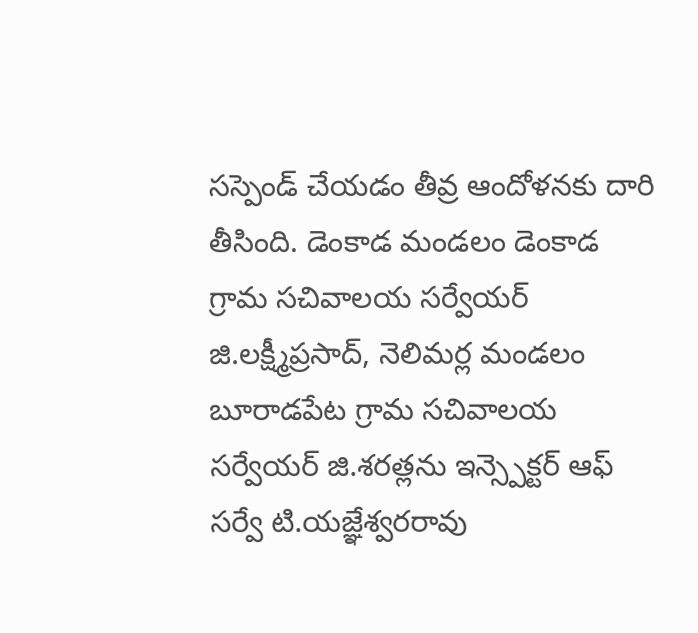సస్పెండ్ చేయడం తీవ్ర ఆందోళనకు దారి తీసింది. డెంకాడ మండలం డెంకాడ గ్రామ సచివాలయ సర్వేయర్ జి.లక్ష్మీప్రసాద్, నెలిమర్ల మండలం బూరాడపేట గ్రామ సచివాలయ సర్వేయర్ జి.శరత్లను ఇన్స్పెక్టర్ ఆఫ్ సర్వే టి.యజ్ఞేశ్వరరావు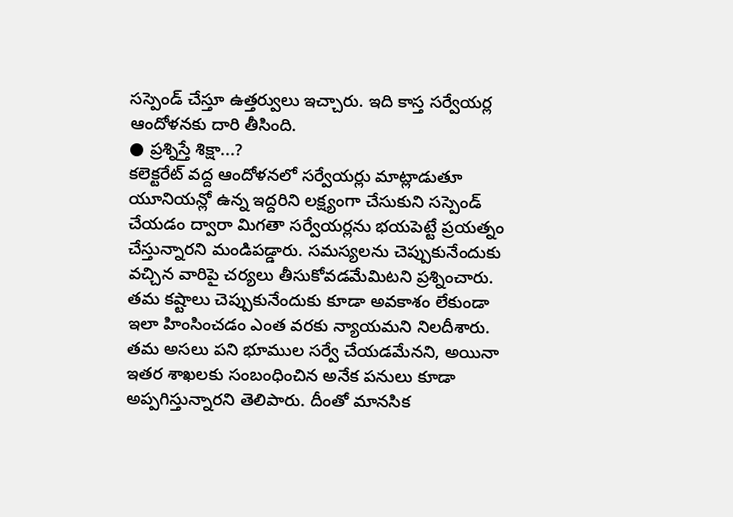సస్పెండ్ చేస్తూ ఉత్తర్వులు ఇచ్చారు. ఇది కాస్త సర్వేయర్ల ఆందోళనకు దారి తీసింది.
● ప్రశ్నిస్తే శిక్షా...?
కలెక్టరేట్ వద్ద ఆందోళనలో సర్వేయర్లు మాట్లాడుతూ యూనియన్లో ఉన్న ఇద్దరిని లక్ష్యంగా చేసుకుని సస్పెండ్ చేయడం ద్వారా మిగతా సర్వేయర్లను భయపెట్టే ప్రయత్నం చేస్తున్నారని మండిపడ్డారు. సమస్యలను చెప్పుకునేందుకు వచ్చిన వారిపై చర్యలు తీసుకోవడమేమిటని ప్రశ్నించారు. తమ కష్టాలు చెప్పుకునేందుకు కూడా అవకాశం లేకుండా ఇలా హింసించడం ఎంత వరకు న్యాయమని నిలదీశారు. తమ అసలు పని భూముల సర్వే చేయడమేనని, అయినా ఇతర శాఖలకు సంబంధించిన అనేక పనులు కూడా అప్పగిస్తున్నారని తెలిపారు. దీంతో మానసిక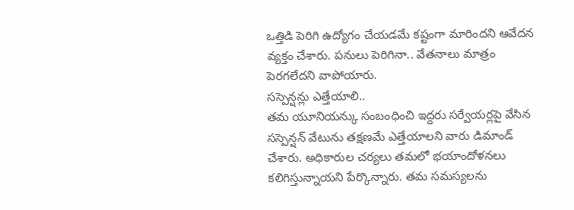ఒత్తిడి పెరిగి ఉద్యోగం చేయడమే కష్టంగా మారిందని ఆవేదన వ్యక్తం చేశారు. పనులు పెరిగినా.. వేతనాలు మాత్రం పెరగలేదని వాపోయారు.
సస్పెన్షన్లు ఎత్తేయాలి..
తమ యూనియన్కు సంబంధించి ఇద్దరు సర్వేయర్లపై వేసిన సస్పెన్షన్ వేటును తక్షణమే ఎత్తేయాలని వారు డిమాండ్ చేశారు. అధికారుల చర్యలు తమలో భయాందోళనలు కలిగిస్తున్నాయని పేర్కొన్నారు. తమ సమస్యలను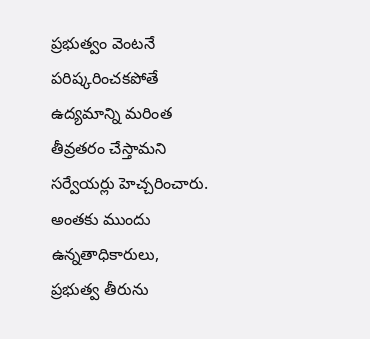ప్రభుత్వం వెంటనే పరిష్కరించకపోతే ఉద్యమాన్ని మరింత తీవ్రతరం చేస్తామని సర్వేయర్లు హెచ్చరించారు. అంతకు ముందు ఉన్నతాధికారులు, ప్రభుత్వ తీరును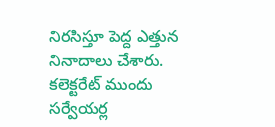నిరసిస్తూ పెద్ద ఎత్తున నినాదాలు చేశారు.
కలెక్టరేట్ ముందు సర్వేయర్ల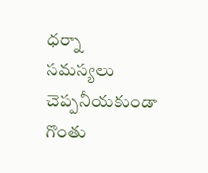ధర్నా
సమస్యలు చెప్పనీయకుండా గొంతు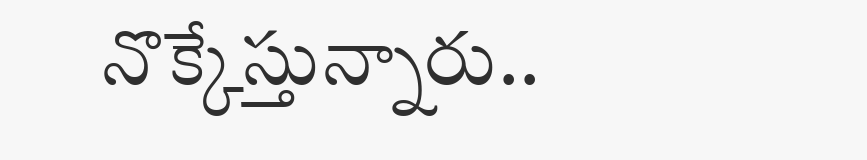నొక్కేస్తున్నారు..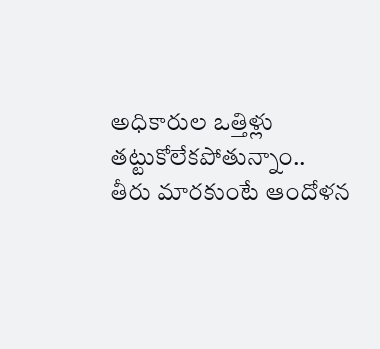అధికారుల ఒత్తిళ్లు తట్టుకోలేకపోతున్నాం..
తీరు మారకుంటే ఆందోళన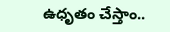ఉధృతం చేస్తాం..